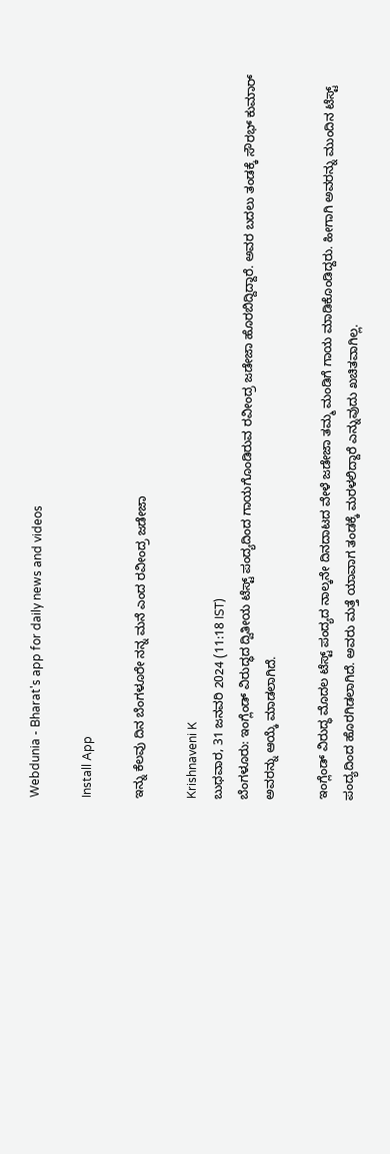Webdunia - Bharat's app for daily news and videos

Install App

ಇನ್ನು ಕೆಲವು ದಿನ ಬೆಂಗಳೂರೇ ನನ್ನ ಮನೆ ಎಂದ ರವೀಂದ್ರ ಜಡೇಜಾ

Krishnaveni K
ಬುಧವಾರ, 31 ಜನವರಿ 2024 (11:18 IST)
ಬೆಂಗಳೂರು: ಇಂಗ್ಲೆಂಡ್ ವಿರುದ್ಧದ ದ್ವಿತೀಯ ಟೆಸ್ಟ್ ಪಂದ್ಯದಿಂದ ಗಾಯಗೊಂಡಿರುವ ರವೀಂದ್ರ ಜಡೇಜಾ ಹೊರಬಿದ್ದಿದ್ದಾರೆ. ಅವರ ಬದಲು ತಂಡಕ್ಕೆ ಸೌರಭ್ ಕುಮಾರ್ ಅವರನ್ನು ಆಯ್ಕೆ ಮಾಡಲಾಗಿದೆ.

ಇಂಗ್ಲೆಂಡ್ ವಿರುದ್ಧ ಮೊದಲ ಟೆಸ್ಟ್ ಪಂದ್ಯದ ನಾಲ್ಕನೇ ದಿನದಾಟದ ವೇಳೆ ಜಡೇಜಾ ತಮ್ಮ ಮಂಡಿಗೆ ಗಾಯ ಮಾಡಿಕೊಂಡಿದ್ದರು. ಹೀಗಾಗಿ ಅವರನ್ನು ಮುಂದಿನ ಟೆಸ್ಟ್ ಪಂದ್ಯದಿಂದ ಹೊರಗಿಡಲಾಗಿದೆ. ಅವರು ಮತ್ತೆ ಯಾವಾಗ ತಂಡಕ್ಕೆ ಮರಳಲಿದ್ದಾರೆ ಎನ್ನುವುದು ಖಚಿತವಾಗಿಲ್ಲ.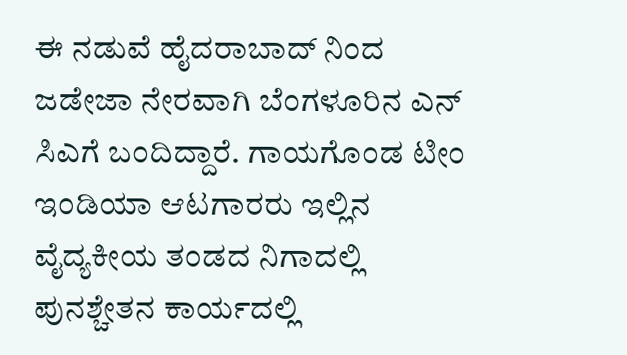ಈ ನಡುವೆ ಹೈದರಾಬಾದ್ ನಿಂದ ಜಡೇಜಾ ನೇರವಾಗಿ ಬೆಂಗಳೂರಿನ ಎನ್ ಸಿಎಗೆ ಬಂದಿದ್ದಾರೆ. ಗಾಯಗೊಂಡ ಟೀಂ ಇಂಡಿಯಾ ಆಟಗಾರರು ಇಲ್ಲಿನ ವೈದ್ಯಕೀಯ ತಂಡದ ನಿಗಾದಲ್ಲಿ ಪುನಶ್ಚೇತನ ಕಾರ್ಯದಲ್ಲಿ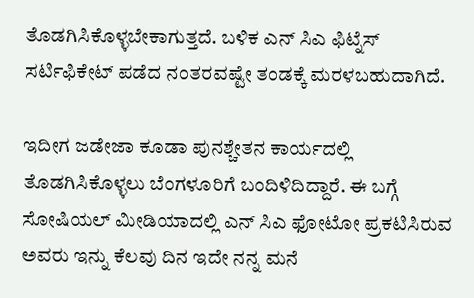ತೊಡಗಿಸಿಕೊಳ್ಳಬೇಕಾಗುತ್ತದೆ. ಬಳಿಕ ಎನ್ ಸಿಎ ಫಿಟ್ನೆಸ್ ಸರ್ಟಿಫಿಕೇಟ್ ಪಡೆದ ನಂತರವಷ್ಟೇ ತಂಡಕ್ಕೆ ಮರಳಬಹುದಾಗಿದೆ.

ಇದೀಗ ಜಡೇಜಾ ಕೂಡಾ ಪುನಶ್ಚೇತನ ಕಾರ್ಯದಲ್ಲಿ ತೊಡಗಿಸಿಕೊಳ್ಳಲು ಬೆಂಗಳೂರಿಗೆ ಬಂದಿಳಿದಿದ್ದಾರೆ. ಈ ಬಗ್ಗೆ ಸೋಷಿಯಲ್ ಮೀಡಿಯಾದಲ್ಲಿ ಎನ್ ಸಿಎ ಫೋಟೋ ಪ್ರಕಟಿಸಿರುವ ಅವರು ಇನ್ನು ಕೆಲವು ದಿನ ಇದೇ ನನ್ನ ಮನೆ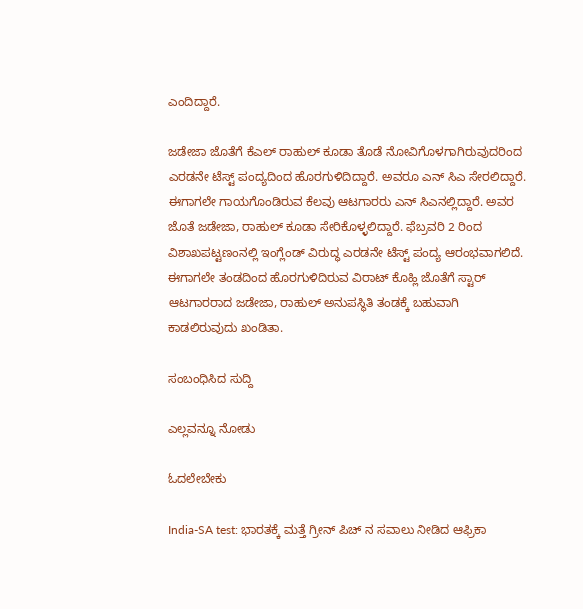ಎಂದಿದ್ದಾರೆ.

ಜಡೇಜಾ ಜೊತೆಗೆ ಕೆಎಲ್ ರಾಹುಲ್ ಕೂಡಾ ತೊಡೆ ನೋವಿಗೊಳಗಾಗಿರುವುದರಿಂದ ಎರಡನೇ ಟೆಸ್ಟ್ ಪಂದ್ಯದಿಂದ ಹೊರಗುಳಿದಿದ್ದಾರೆ. ಅವರೂ ಎನ್ ಸಿಎ ಸೇರಲಿದ್ದಾರೆ. ಈಗಾಗಲೇ ಗಾಯಗೊಂಡಿರುವ ಕೆಲವು ಆಟಗಾರರು ಎನ್ ಸಿಎನಲ್ಲಿದ್ದಾರೆ. ಅವರ ಜೊತೆ ಜಡೇಜಾ, ರಾಹುಲ್ ಕೂಡಾ ಸೇರಿಕೊಳ್ಳಲಿದ್ದಾರೆ. ಫೆಬ್ರವರಿ 2 ರಿಂದ ವಿಶಾಖಪಟ್ಟಣಂನಲ್ಲಿ ಇಂಗ್ಲೆಂಡ್ ವಿರುದ್ಧ ಎರಡನೇ ಟೆಸ್ಟ್ ಪಂದ್ಯ ಆರಂಭವಾಗಲಿದೆ. ಈಗಾಗಲೇ ತಂಡದಿಂದ ಹೊರಗುಳಿದಿರುವ ವಿರಾಟ್ ಕೊಹ್ಲಿ ಜೊತೆಗೆ ಸ್ಟಾರ್ ಆಟಗಾರರಾದ ಜಡೇಜಾ, ರಾಹುಲ್‍ ಅನುಪಸ್ಥಿತಿ ತಂಡಕ್ಕೆ ಬಹುವಾಗಿ ಕಾಡಲಿರುವುದು ಖಂಡಿತಾ.

ಸಂಬಂಧಿಸಿದ ಸುದ್ದಿ

ಎಲ್ಲವನ್ನೂ ನೋಡು

ಓದಲೇಬೇಕು

India-SA test: ಭಾರತಕ್ಕೆ ಮತ್ತೆ ಗ್ರೀನ್ ಪಿಚ್ ನ ಸವಾಲು ನೀಡಿದ ಆಫ್ರಿಕಾ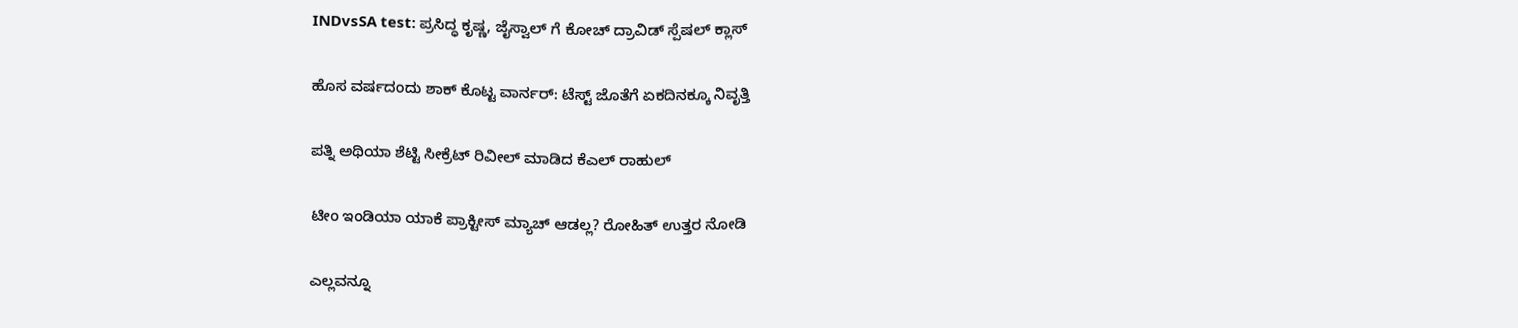INDvsSA test: ಪ್ರಸಿದ್ಧ ಕೃಷ್ಣ, ಜೈಸ್ವಾಲ್ ಗೆ ಕೋಚ್ ದ್ರಾವಿಡ್ ಸ್ಪೆಷಲ್ ಕ್ಲಾಸ್

ಹೊಸ ವರ್ಷದಂದು ಶಾಕ್ ಕೊಟ್ಟ ವಾರ್ನರ್: ಟೆಸ್ಟ್ ಜೊತೆಗೆ ಏಕದಿನಕ್ಕೂ ನಿವೃತ್ತಿ

ಪತ್ನಿ ಅಥಿಯಾ ಶೆಟ್ಟಿ ಸೀಕ್ರೆಟ್ ರಿವೀಲ್ ಮಾಡಿದ ಕೆಎಲ್ ರಾಹುಲ್

ಟೀಂ ಇಂಡಿಯಾ ಯಾಕೆ ಪ್ರಾಕ್ಟೀಸ್ ಮ್ಯಾಚ್ ಆಡಲ್ಲ? ರೋಹಿತ್ ಉತ್ತರ ನೋಡಿ

ಎಲ್ಲವನ್ನೂ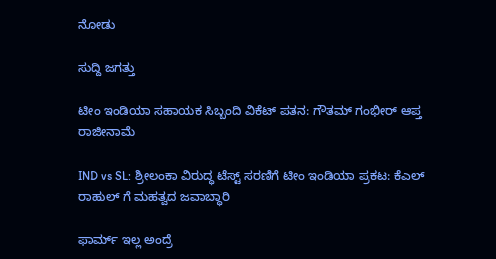ನೋಡು

ಸುದ್ದಿ ಜಗತ್ತು

ಟೀಂ ಇಂಡಿಯಾ ಸಹಾಯಕ ಸಿಬ್ಬಂದಿ ವಿಕೆಟ್ ಪತನ: ಗೌತಮ್ ಗಂಭೀರ್ ಆಪ್ತ ರಾಜೀನಾಮೆ

IND vs SL: ಶ್ರೀಲಂಕಾ ವಿರುದ್ಧ ಟೆಸ್ಟ್ ಸರಣಿಗೆ ಟೀಂ ಇಂಡಿಯಾ ಪ್ರಕಟ: ಕೆಎಲ್ ರಾಹುಲ್ ಗೆ ಮಹತ್ವದ ಜವಾಬ್ಧಾರಿ

ಫಾರ್ಮ್ ಇಲ್ಲ ಅಂದ್ರೆ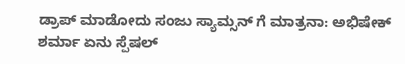ಡ್ರಾಪ್ ಮಾಡೋದು ಸಂಜು ಸ್ಯಾಮ್ಸನ್ ಗೆ ಮಾತ್ರನಾ: ಅಭಿಷೇಕ್ ಶರ್ಮಾ ಏನು ಸ್ಪೆಷಲ್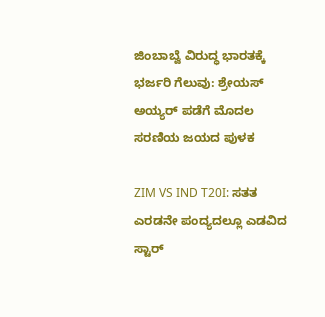ಜಿಂಬಾಬ್ವೆ ವಿರುದ್ಧ ಭಾರತಕ್ಕೆ ಭರ್ಜರಿ ಗೆಲುವು: ಶ್ರೇಯಸ್‌ ಅಯ್ಯರ್‌ ಪಡೆಗೆ ಮೊದಲ ಸರಣಿಯ ಜಯದ ಪುಳಕ

ZIM VS IND T20I: ಸತತ ಎರಡನೇ ಪಂದ್ಯದಲ್ಲೂ ಎಡವಿದ ಸ್ಟಾರ್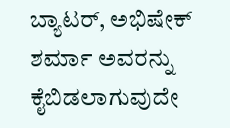ಬ್ಯಾಟರ್‌, ಅಭಿಷೇಕ್ ಶರ್ಮಾ ಅವರನ್ನು ಕೈಬಿಡಲಾಗುವುದೇ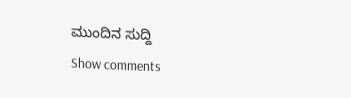ಮುಂದಿನ ಸುದ್ದಿ
Show comments